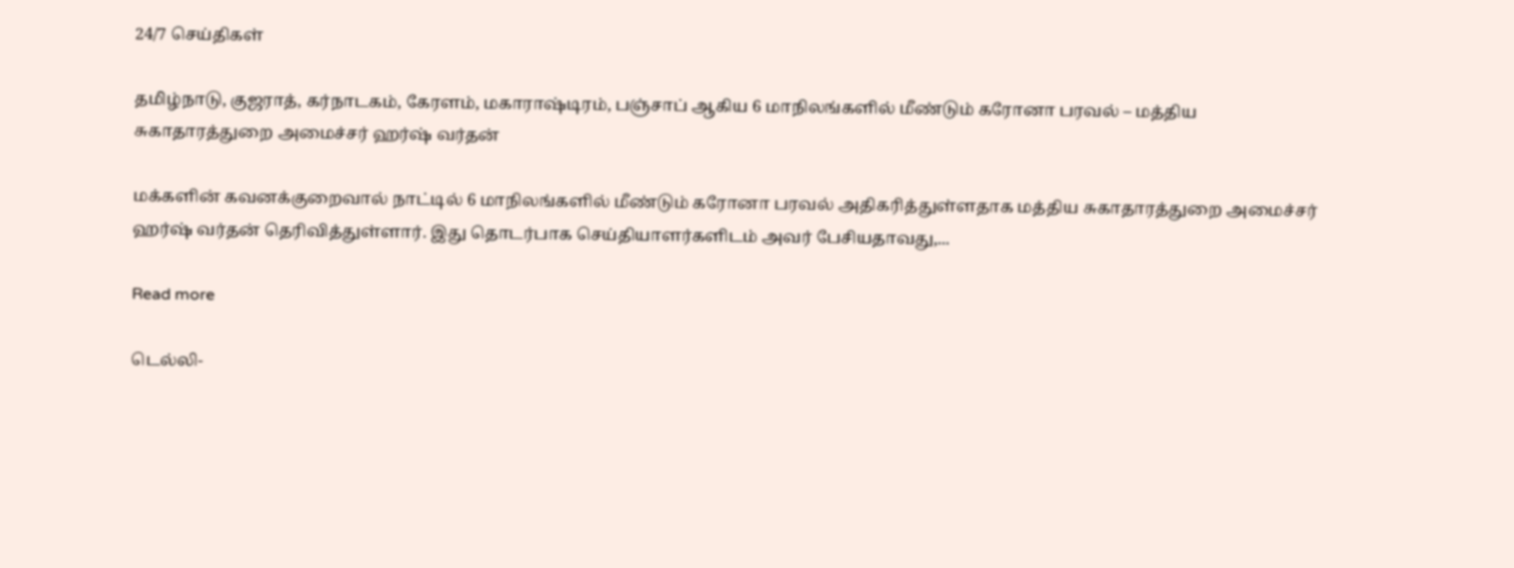24/7 செய்திகள்

தமிழ்நாடு, குஜராத், கர்நாடகம், கேரளம், மகாராஷ்டிரம், பஞ்சாப் ஆகிய 6 மாநிலங்களில் மீண்டும் கரோனா பரவல் – மத்திய சுகாதாரத்துறை அமைச்சர் ஹர்ஷ் வர்தன்

மக்களின் கவனக்குறைவால் நாட்டில் 6 மாநிலங்களில் மீண்டும் கரோனா பரவல் அதிகரித்துள்ளதாக மத்திய சுகாதாரத்துறை அமைச்சர் ஹர்ஷ் வர்தன் தெரிவித்துள்ளார். இது தொடர்பாக செய்தியாளர்களிடம் அவர் பேசியதாவது,...

Read more

டெல்லி-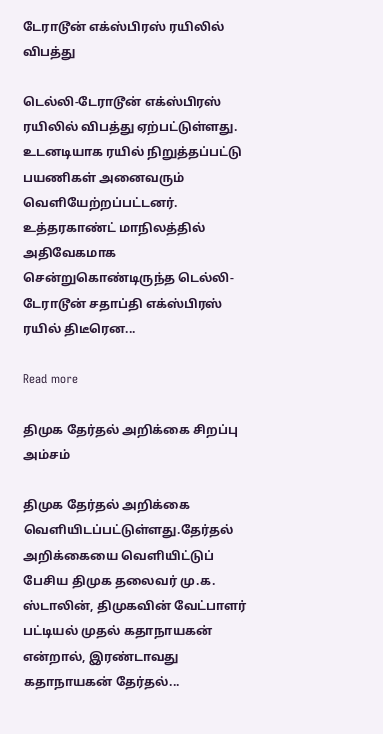டேராடூன் எக்ஸ்பிரஸ் ரயிலில் விபத்து

டெல்லி-டேராடூன் எக்ஸ்பிரஸ் ரயிலில் விபத்து ஏற்பட்டுள்ளது. உடனடியாக ரயில் நிறுத்தப்பட்டு பயணிகள் அனைவரும் வெளியேற்றப்பட்டனர். உத்தரகாண்ட் மாநிலத்தில் அதிவேகமாக சென்றுகொண்டிருந்த டெல்லி-டேராடூன் சதாப்தி எக்ஸ்பிரஸ் ரயில் திடீரென...

Read more

திமுக தேர்தல் அறிக்கை சிறப்பு அம்சம்

திமுக தேர்தல் அறிக்கை வெளியிடப்பட்டுள்ளது.தேர்தல் அறிக்கையை வெளியிட்டுப் பேசிய திமுக தலைவர் மு.க. ஸ்டாலின், திமுகவின் வேட்பாளர் பட்டியல் முதல் கதாநாயகன் என்றால், இரண்டாவது கதாநாயகன் தேர்தல்...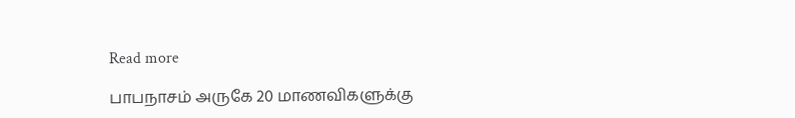Read more

பாபநாசம் அருகே 20 மாணவிகளுக்கு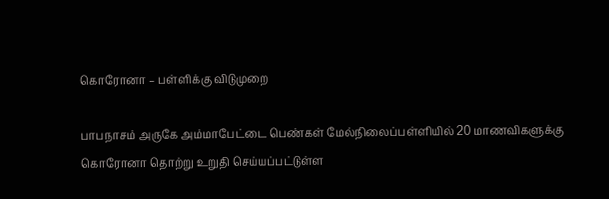கொரோனா – பள்ளிக்கு விடுமுறை

பாபநாசம் அருகே அம்மாபேட்டை பெண்கள் மேல்நிலைப்பள்ளியில் 20 மாணவிகளுக்கு கொரோனா தொற்று உறுதி செய்யப்பட்டுள்ள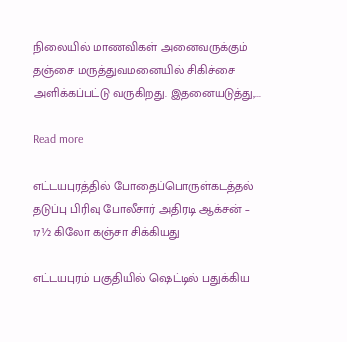நிலையில் மாணவிகள் அனைவருக்கும் தஞ்சை மருத்துவமனையில் சிகிச்சை அளிக்கப்பட்டு வருகிறது. இதனையடுத்து,...

Read more

எட்டயபுரத்தில் போதைப்பொருள்கடத்தல் தடுப்பு பிரிவு போலீசார் அதிரடி ஆக்சன் – 17½ கிலோ கஞ்சா சிக்கியது

எட்டயபுரம் பகுதியில் ஷெட்டில் பதுக்கிய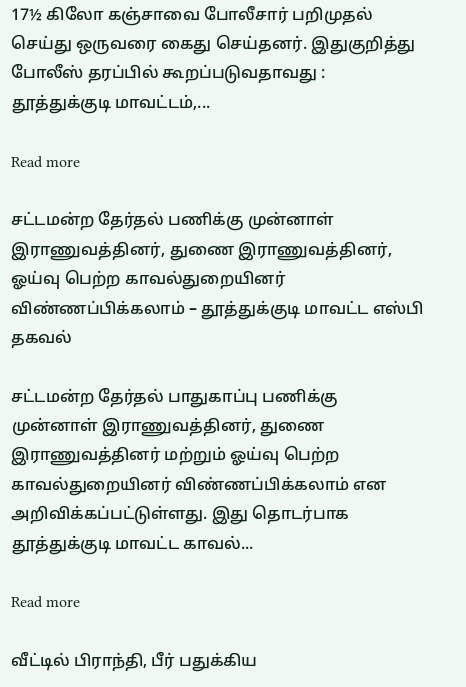17½ கிலோ கஞ்சாவை போலீசார் பறிமுதல் செய்து ஒருவரை கைது செய்தனர். இதுகுறித்து போலீஸ் தரப்பில் கூறப்படுவதாவது : தூத்துக்குடி மாவட்டம்,...

Read more

சட்டமன்ற தேர்தல் பணிக்கு முன்னாள் இராணுவத்தினர், துணை இராணுவத்தினர், ஓய்வு பெற்ற காவல்துறையினர் விண்ணப்பிக்கலாம் – தூத்துக்குடி மாவட்ட எஸ்பி தகவல்

சட்டமன்ற தேர்தல் பாதுகாப்பு பணிக்கு முன்னாள் இராணுவத்தினர், துணை இராணுவத்தினர் மற்றும் ஓய்வு பெற்ற காவல்துறையினர் விண்ணப்பிக்கலாம் என அறிவிக்கப்பட்டுள்ளது. இது தொடர்பாக தூத்துக்குடி மாவட்ட காவல்...

Read more

வீட்டில் பிராந்தி, பீர் பதுக்கிய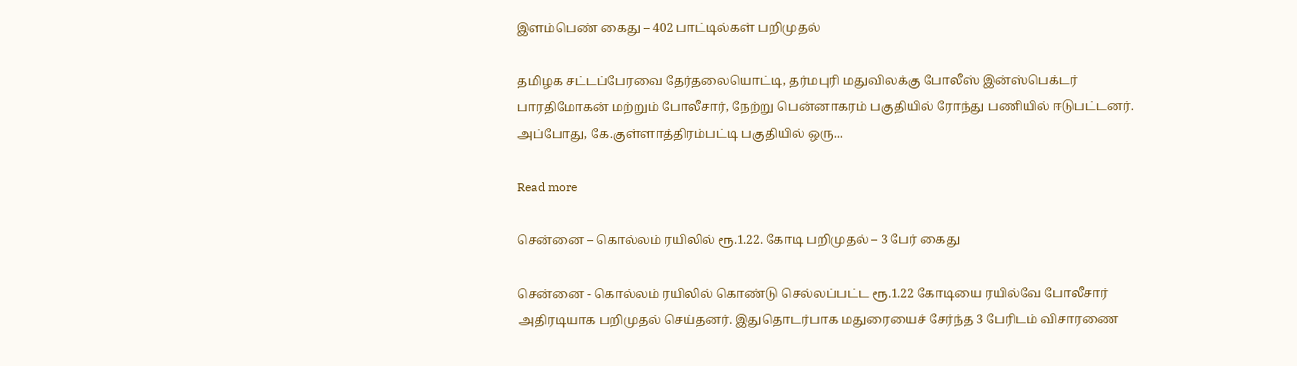இளம்பெண் கைது – 402 பாட்டில்கள் பறிமுதல்

தமிழக சட்டப்பேரவை தேர்தலையொட்டி, தர்மபுரி மதுவிலக்கு போலீஸ் இன்ஸ்பெக்டர் பாரதிமோகன் மற்றும் போலீசார், நேற்று பென்னாகரம் பகுதியில் ரோந்து பணியில் ஈடுபட்டனர். அப்போது, கே.குள்ளாத்திரம்பட்டி பகுதியில் ஒரு...

Read more

சென்னை – கொல்லம் ரயிலில் ரூ.1.22. கோடி பறிமுதல் – 3 பேர் கைது

சென்னை - கொல்லம் ரயிலில் கொண்டு செல்லப்பட்ட ரூ.1.22 கோடியை ரயில்வே போலீசார் அதிரடியாக பறிமுதல் செய்தனர். இதுதொடர்பாக மதுரையைச் சேர்ந்த 3 பேரிடம் விசாரணை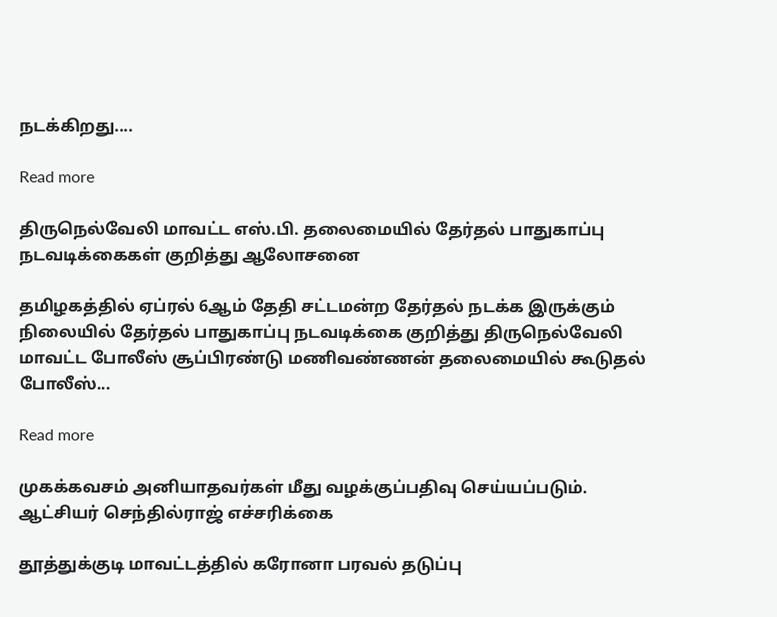நடக்கிறது....

Read more

திருநெல்வேலி மாவட்ட எஸ்.பி. தலைமையில் தேர்தல் பாதுகாப்பு நடவடிக்கைகள் குறித்து ஆலோசனை

தமிழகத்தில் ஏப்ரல் 6ஆம் தேதி சட்டமன்ற தேர்தல் நடக்க இருக்கும் நிலையில் தேர்தல் பாதுகாப்பு நடவடிக்கை குறித்து திருநெல்வேலி மாவட்ட போலீஸ் சூப்பிரண்டு மணிவண்ணன் தலைமையில் கூடுதல் போலீஸ்...

Read more

முகக்கவசம் அனியாதவர்கள் மீது வழக்குப்பதிவு செய்யப்படும். ஆட்சியர் செந்தில்ராஜ் எச்சரிக்கை

தூத்துக்குடி மாவட்டத்தில் கரோனா பரவல் தடுப்பு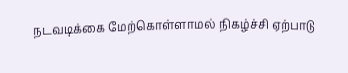நடவடிக்கை மேற்கொள்ளாமல் நிகழ்ச்சி ஏற்பாடு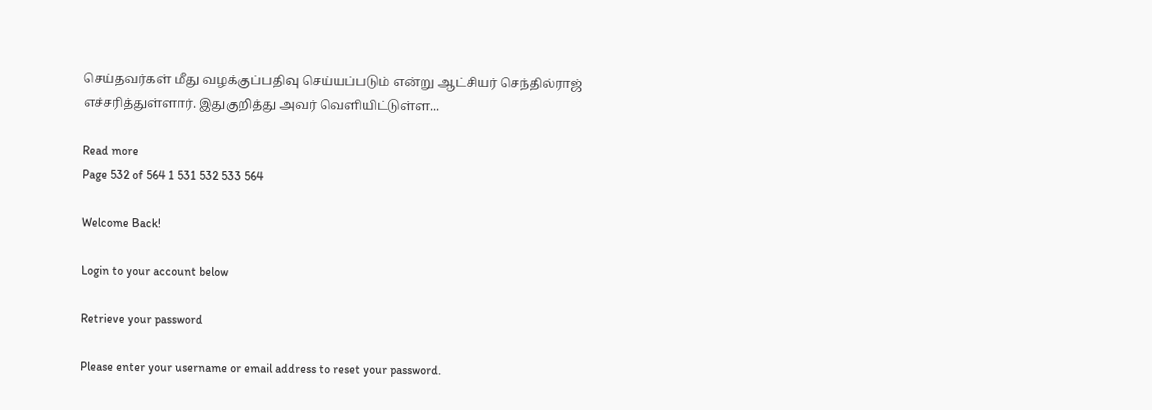செய்தவர்கள் மீது வழக்குப்பதிவு செய்யப்படும் என்று ஆட்சியர் செந்தில்ராஜ் எச்சரித்துள்ளார். இதுகுறித்து அவர் வெளியிட்டுள்ள...

Read more
Page 532 of 564 1 531 532 533 564

Welcome Back!

Login to your account below

Retrieve your password

Please enter your username or email address to reset your password.